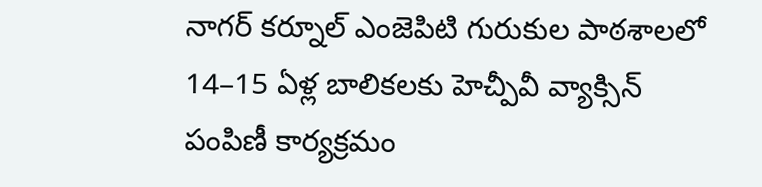నాగర్ కర్నూల్ ఎంజెపిటి గురుకుల పాఠశాలలో 14–15 ఏళ్ల బాలికలకు హెచ్పీవీ వ్యాక్సిన్ పంపిణీ కార్యక్రమం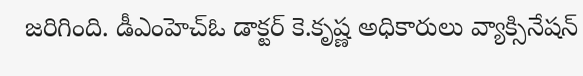జరిగింది. డీఎంహెచ్ఓ డాక్టర్ కె.కృష్ణ అధికారులు వ్యాక్సినేషన్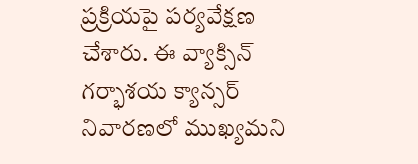ప్రక్రియపై పర్యవేక్షణ చేశారు. ఈ వ్యాక్సిన్ గర్భాశయ క్యాన్సర్ నివారణలో ముఖ్యమని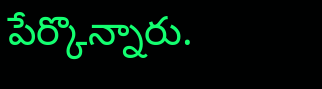పేర్కొన్నారు.